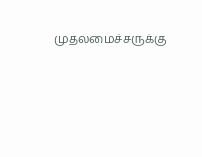முதலமைச்சருக்கு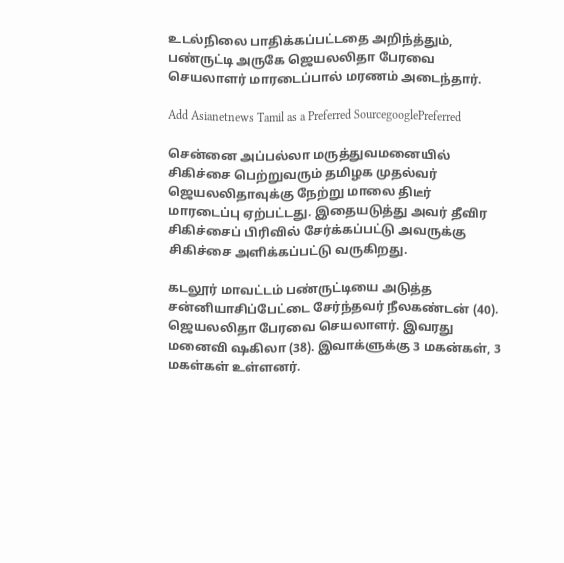உடல்நிலை பாதிக்கப்பட்டதை அறிந்த்தும், பண்ருட்டி அருகே ஜெயலலிதா பேரவை செயலாளர் மாரடைப்பால் மரணம் அடைந்தார்.

Add Asianetnews Tamil as a Preferred SourcegooglePreferred

சென்னை அப்பல்லா மருத்துவமனையில் சிகிச்சை பெற்றுவரும் தமிழக முதல்வர் ஜெயலலிதாவுக்கு நேற்று மாலை திடீர் மாரடைப்பு ஏற்பட்டது. இதையடுத்து அவர் தீவிர சிகிச்சைப் பிரிவில் சேர்க்கப்பட்டு அவருக்கு சிகிச்சை அளிக்கப்பட்டு வருகிறது.

கடலூர் மாவட்டம் பண்ருட்டியை அடுத்த சன்னியாசிப்பேட்டை சேர்ந்தவர் நீலகண்டன் (40). ஜெயலலிதா பேரவை செயலாளர். இவரது மனைவி ஷகிலா (38). இவாக்ளுக்கு 3 மகன்கள், 3 மகள்கள் உள்ளனர்.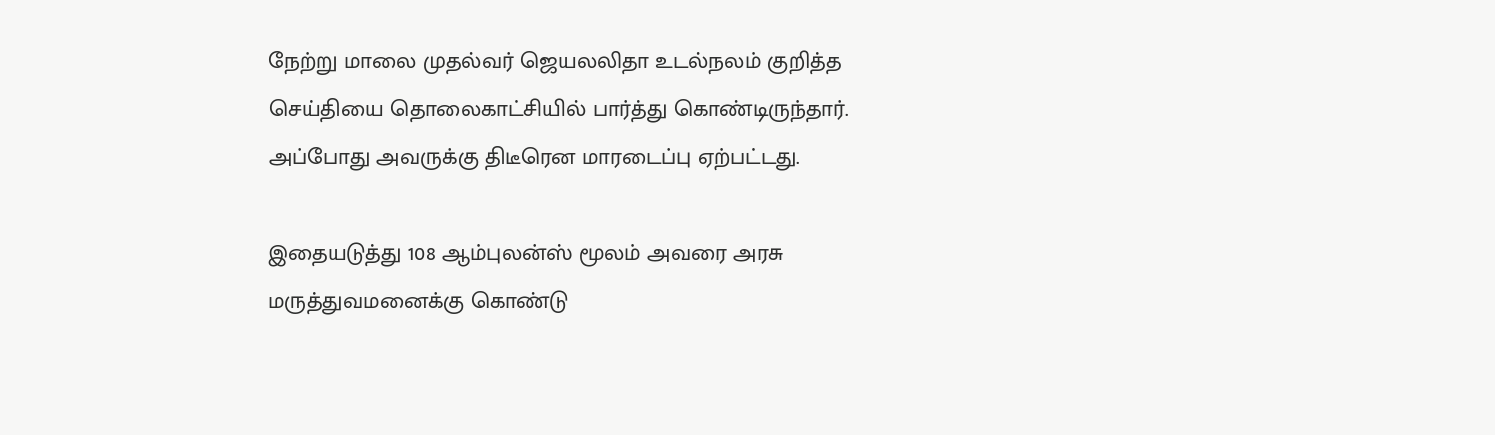நேற்று மாலை முதல்வர் ஜெயலலிதா உடல்நலம் குறித்த செய்தியை தொலைகாட்சியில் பார்த்து கொண்டிருந்தார். அப்போது அவருக்கு திடீரென மாரடைப்பு ஏற்பட்டது.

இதையடுத்து 108 ஆம்புலன்ஸ் மூலம் அவரை அரசு மருத்துவமனைக்கு கொண்டு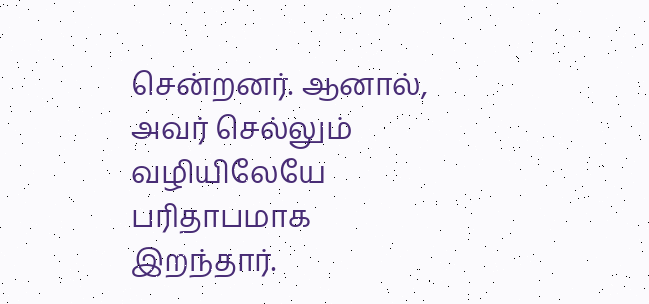சென்றனர். ஆனால், அவர் செல்லும் வழியிலேயே பரிதாபமாக இறந்தார்.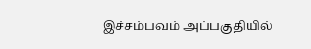இச்சம்பவம் அப்பகுதியில்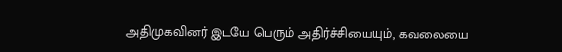அதிமுகவினர் இடயே பெரும் அதிர்ச்சியையும், கவலையை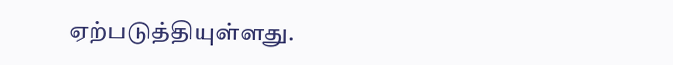ஏற்படுத்தியுள்ளது.